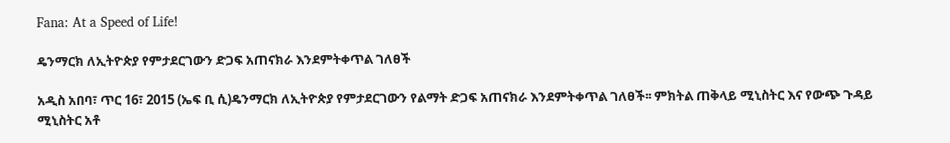Fana: At a Speed of Life!

ዴንማርክ ለኢትዮጵያ የምታደርገውን ድጋፍ አጠናክራ እንደምትቀጥል ገለፀች

አዲስ አበባ፣ ጥር 16፣ 2015 (ኤፍ ቢ ሲ)ዴንማርክ ለኢትዮጵያ የምታደርገውን የልማት ድጋፍ አጠናክራ እንደምትቀጥል ገለፀች፡፡ ምክትል ጠቅላይ ሚኒስትር እና የውጭ ጉዳይ ሚኒስትር አቶ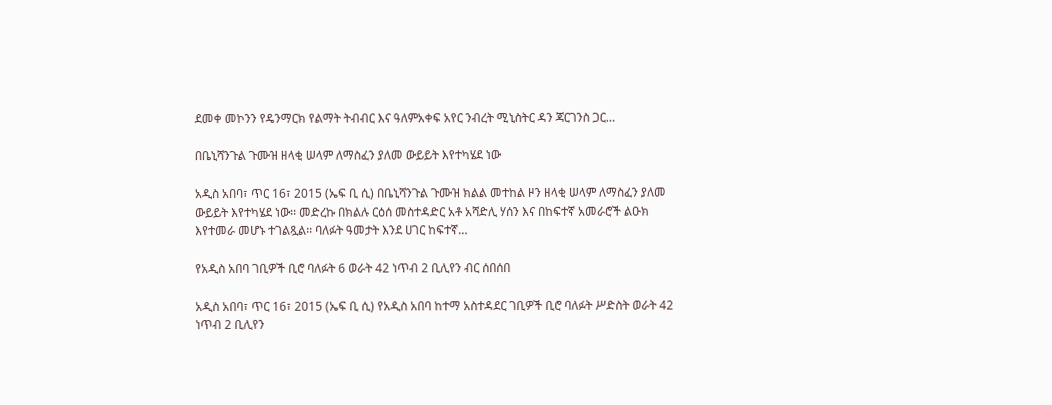ደመቀ መኮንን የዴንማርክ የልማት ትብብር እና ዓለምአቀፍ አየር ንብረት ሚኒስትር ዳን ጃርገንስ ጋር…

በቤኒሻንጉል ጉሙዝ ዘላቂ ሠላም ለማስፈን ያለመ ውይይት እየተካሄደ ነው

አዲስ አበባ፣ ጥር 16፣ 2015 (ኤፍ ቢ ሲ) በቤኒሻንጉል ጉሙዝ ክልል መተከል ዞን ዘላቂ ሠላም ለማስፈን ያለመ ውይይት እየተካሄደ ነው፡፡ መድረኩ በክልሉ ርዕሰ መስተዳድር አቶ አሻድሊ ሃሰን እና በከፍተኛ አመራሮች ልዑክ እየተመራ መሆኑ ተገልጿል፡፡ ባለፉት ዓመታት እንደ ሀገር ከፍተኛ…

የአዲስ አበባ ገቢዎች ቢሮ ባለፉት 6 ወራት 42 ነጥብ 2 ቢሊየን ብር ሰበሰበ

አዲስ አበባ፣ ጥር 16፣ 2015 (ኤፍ ቢ ሲ) የአዲስ አበባ ከተማ አስተዳደር ገቢዎች ቢሮ ባለፉት ሥድስት ወራት 42 ነጥብ 2 ቢሊየን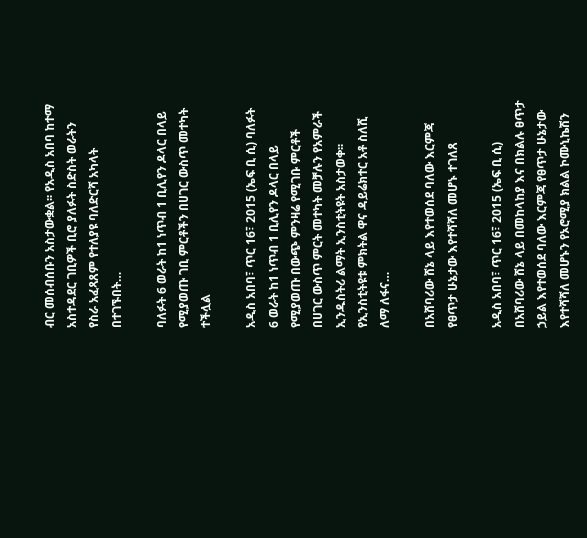ብር መሰብሰቡን አስታውቋል፡፡ የአዲስ አበባ ከተማ አስተዳደር ገቢዎች ቢሮ ያለፉት ስድስት ወራትን የስራ አፈጻጸም የተለያዩ ባለድርሻ አካላት በተገኙበት…

ባለፉት 6 ወራት ከ1 ነጥብ 1 ቢሊየን ዶላር በላይ የሚያወጡ ገቢ ምርቶችን በሀገር ውስጥ መተካት ተችሏል

አዲስ አበባ፣ ጥር 16፣ 2015 (ኤፍ ቢ ሲ) ባለፉት 6 ወራት ከ1 ነጥብ 1 ቢሊየን ዶላር በላይ የሚያወጡ በውጭ ምንዛሬ የሚገቡ ምርቶች በሀገር ውስጥ ምርት መተካት መቻሉን የአምራች ኢንዱስትሪ ልማት ኢንስቲትዩት አስታወቀ፡፡ የኢንስቲትዩቱ ምክትል ዋና ዳይሬክተር አቶ ስለሺ ለማ ለፋና…

በአሸባሪው ሸኔ ላይ እየተወሰደ ባለው እርምጃ የፀጥታ ሁኔታው እየተሻሻለ መሆኑ ተገለጸ

አዲስ አበባ፣ ጥር 16፣ 2015 (ኤፍ ቢ ሲ) በአሸባሪው ሸኔ ላይ በመከላከያ እና በክልሉ ፀጥታ ኃይል እየተወሰደ ባለው እርምጃ የፀጥታ ሁኔታው እየተሻሻለ መሆኑን የኦሮሚያ ክልል ኮሙኒኬሽን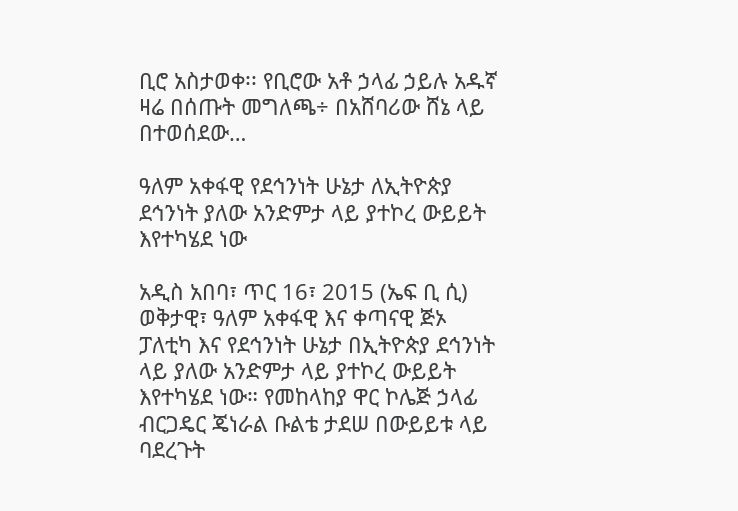ቢሮ አስታወቀ፡፡ የቢሮው አቶ ኃላፊ ኃይሉ አዱኛ ዛሬ በሰጡት መግለጫ÷ በአሸባሪው ሸኔ ላይ በተወሰደው…

ዓለም አቀፋዊ የደኅንነት ሁኔታ ለኢትዮጵያ ደኅንነት ያለው አንድምታ ላይ ያተኮረ ውይይት እየተካሄደ ነው

አዲስ አበባ፣ ጥር 16፣ 2015 (ኤፍ ቢ ሲ) ወቅታዊ፣ ዓለም አቀፋዊ እና ቀጣናዊ ጅኦ ፓለቲካ እና የደኅንነት ሁኔታ በኢትዮጵያ ደኅንነት ላይ ያለው አንድምታ ላይ ያተኮረ ውይይት እየተካሄደ ነው። የመከላከያ ዋር ኮሌጅ ኃላፊ ብርጋዴር ጄነራል ቡልቴ ታደሠ በውይይቱ ላይ ባደረጉት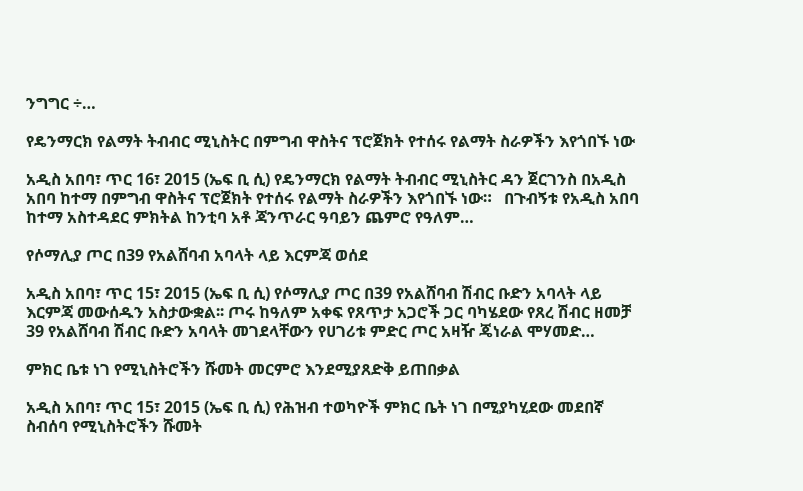ንግግር ÷…

የዴንማርክ የልማት ትብብር ሚኒስትር በምግብ ዋስትና ፕሮጀክት የተሰሩ የልማት ስራዎችን እየጎበኙ ነው

አዲስ አበባ፣ ጥር 16፣ 2015 (ኤፍ ቢ ሲ) የዴንማርክ የልማት ትብብር ሚኒስትር ዳን ጀርገንስ በአዲስ አበባ ከተማ በምግብ ዋስትና ፕሮጀክት የተሰሩ የልማት ስራዎችን እየጎበኙ ነው።   በጉብኝቱ የአዲስ አበባ ከተማ አስተዳደር ምክትል ከንቲባ አቶ ጃንጥራር ዓባይን ጨምሮ የዓለም…

የሶማሊያ ጦር በ39 የአልሸባብ አባላት ላይ እርምጃ ወሰደ

አዲስ አበባ፣ ጥር 15፣ 2015 (ኤፍ ቢ ሲ) የሶማሊያ ጦር በ39 የአልሸባብ ሽብር ቡድን አባላት ላይ እርምጃ መውሰዱን አስታውቋል፡፡ ጦሩ ከዓለም አቀፍ የጸጥታ አጋሮች ጋር ባካሄደው የጸረ ሽብር ዘመቻ 39 የአልሸባብ ሽብር ቡድን አባላት መገደላቸውን የሀገሪቱ ምድር ጦር አዛዥ ጄነራል ሞሃመድ…

ምክር ቤቱ ነገ የሚኒስትሮችን ሹመት መርምሮ እንደሚያጸድቅ ይጠበቃል

አዲስ አበባ፣ ጥር 15፣ 2015 (ኤፍ ቢ ሲ) የሕዝብ ተወካዮች ምክር ቤት ነገ በሚያካሂደው መደበኛ ስብሰባ የሚኒስትሮችን ሹመት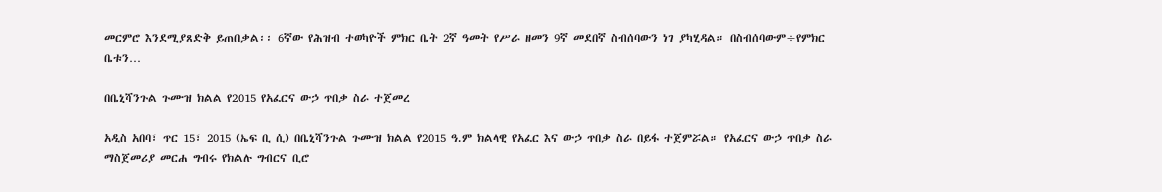መርምሮ እንደሚያጸድቅ ይጠበቃል፡፡ 6ኛው የሕዝብ ተወካዮች ምክር ቤት 2ኛ ዓመት የሥራ ዘመን 9ኛ መደበኛ ስብሰባውን ነገ ያካሂዳል። በስብሰባውም÷የምክር ቤቱን…

በቤኒሻንጉል ጉሙዝ ክልል የ2015 የአፈርና ውኃ ጥበቃ ስራ ተጀመረ

አዲስ አበባ፣ ጥር 15፣ 2015 (ኤፍ ቢ ሲ) በቤኒሻንጉል ጉሙዝ ክልል የ2015 ዓ.ም ክልላዊ የአፈር እና ውኃ ጥበቃ ስራ በይፋ ተጀምሯል። የአፈርና ውኃ ጥበቃ ስራ ማስጀመሪያ መርሐ ግብሩ የክልሉ ግብርና ቢሮ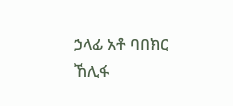ኃላፊ አቶ ባበክር ኸሊፋ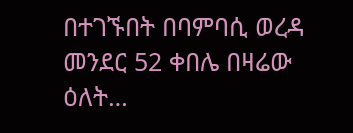በተገኙበት በባምባሲ ወረዳ መንደር 52 ቀበሌ በዛሬው ዕለት…